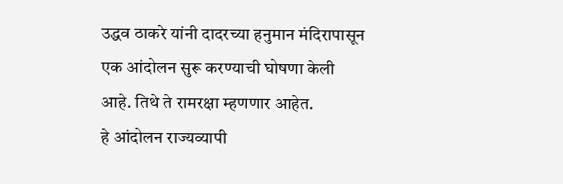उद्धव ठाकरे यांनी दादरच्या हनुमान मंदिरापासून एक आंदोलन सुरू करण्याची घोषणा केली आहे. तिथे ते रामरक्षा म्हणणार आहेत.
हे आंदोलन राज्यव्यापी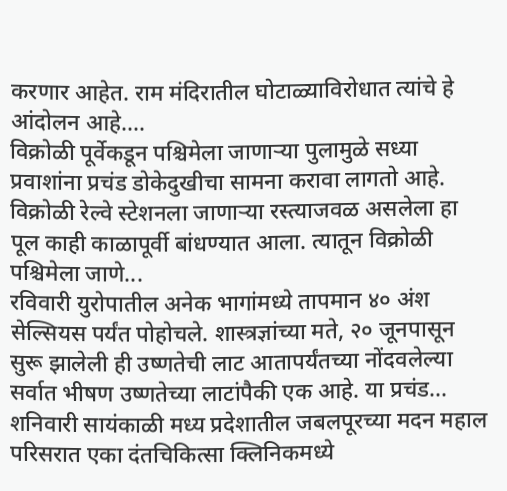करणार आहेत. राम मंदिरातील घोटाळ्याविरोधात त्यांचे हे आंदोलन आहे....
विक्रोळी पूर्वेकडून पश्चिमेला जाणाऱ्या पुलामुळे सध्या प्रवाशांना प्रचंड डोकेदुखीचा सामना करावा लागतो आहे. विक्रोळी रेल्वे स्टेशनला जाणाऱ्या रस्त्याजवळ असलेला हा पूल काही काळापूर्वी बांधण्यात आला. त्यातून विक्रोळी पश्चिमेला जाणे...
रविवारी युरोपातील अनेक भागांमध्ये तापमान ४० अंश सेल्सियस पर्यंत पोहोचले. शास्त्रज्ञांच्या मते, २० जूनपासून सुरू झालेली ही उष्णतेची लाट आतापर्यंतच्या नोंदवलेल्या सर्वात भीषण उष्णतेच्या लाटांपैकी एक आहे. या प्रचंड...
शनिवारी सायंकाळी मध्य प्रदेशातील जबलपूरच्या मदन महाल परिसरात एका दंतचिकित्सा क्लिनिकमध्ये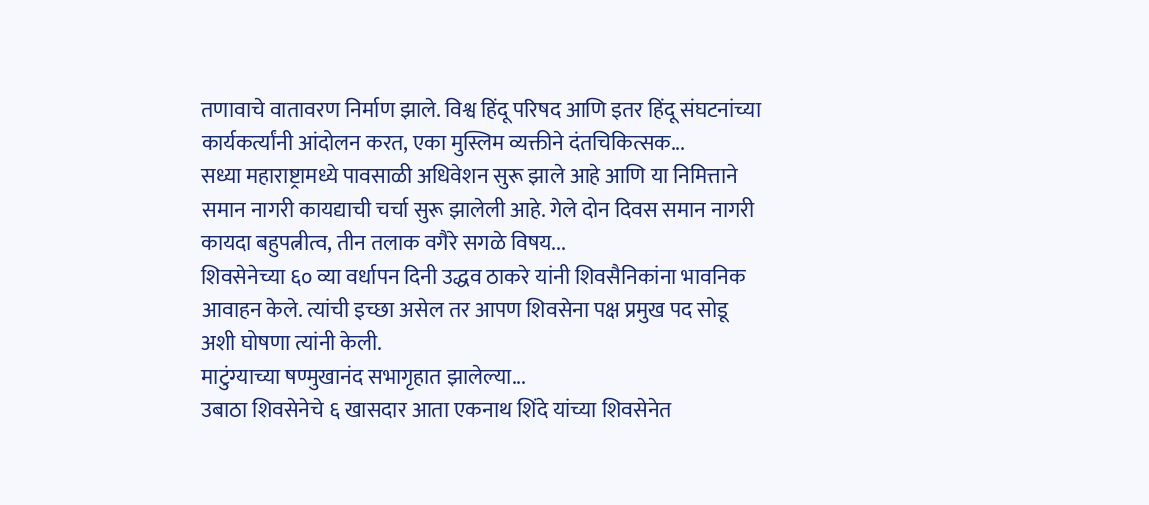तणावाचे वातावरण निर्माण झाले. विश्व हिंदू परिषद आणि इतर हिंदू संघटनांच्या कार्यकर्त्यांनी आंदोलन करत, एका मुस्लिम व्यक्तीने दंतचिकित्सक...
सध्या महाराष्ट्रामध्ये पावसाळी अधिवेशन सुरू झाले आहे आणि या निमित्ताने समान नागरी कायद्याची चर्चा सुरू झालेली आहे. गेले दोन दिवस समान नागरी कायदा बहुपत्नीत्व, तीन तलाक वगैरे सगळे विषय...
शिवसेनेच्या ६० व्या वर्धापन दिनी उद्धव ठाकरे यांनी शिवसैनिकांना भावनिक आवाहन केले. त्यांची इच्छा असेल तर आपण शिवसेना पक्ष प्रमुख पद सोडू अशी घोषणा त्यांनी केली.
माटुंग्याच्या षण्मुखानंद सभागृहात झालेल्या...
उबाठा शिवसेनेचे ६ खासदार आता एकनाथ शिंदे यांच्या शिवसेनेत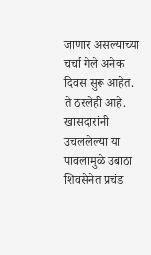जाणार असल्याच्या चर्चा गेले अनेक दिवस सुरू आहेत. ते ठरलेही आहे. खासदारांनी उचललेल्या या पावलामुळे उबाठा शिवसेनेत प्रचंड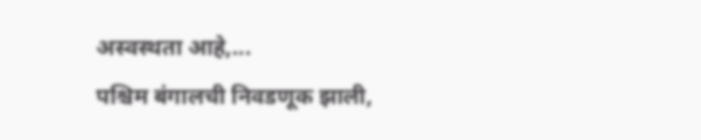अस्वस्थता आहे,...
पश्चिम बंगालची निवडणूक झाली,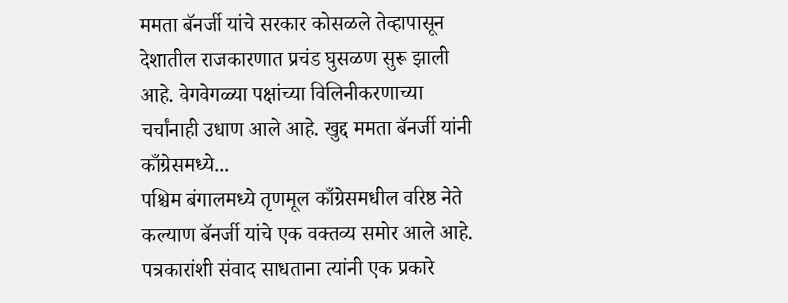ममता बॅनर्जी यांचे सरकार कोसळले तेव्हापासून देशातील राजकारणात प्रचंड घुसळण सुरू झाली आहे. वेगवेगळ्या पक्षांच्या विलिनीकरणाच्या चर्चांनाही उधाण आले आहे. खुद्द ममता बॅनर्जी यांनी काँग्रेसमध्ये...
पश्चिम बंगालमध्ये तृणमूल काँग्रेसमधील वरिष्ठ नेते कल्याण बॅनर्जी यांचे एक वक्तव्य समोर आले आहे. पत्रकारांशी संवाद साधताना त्यांनी एक प्रकारे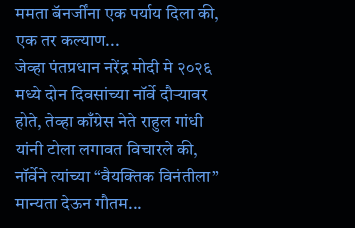ममता बॅनर्जींना एक पर्याय दिला की, एक तर कल्याण...
जेव्हा पंतप्रधान नरेंद्र मोदी मे २०२६ मध्ये दोन दिवसांच्या नॉर्वे दौऱ्यावर होते, तेव्हा काँग्रेस नेते राहुल गांधी यांनी टोला लगावत विचारले की, नॉर्वेने त्यांच्या “वैयक्तिक विनंतीला” मान्यता देऊन गौतम...